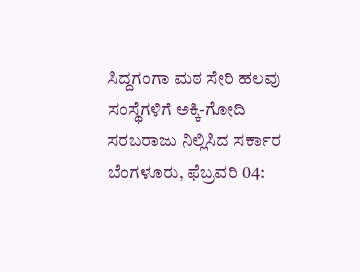ಸಿದ್ದಗಂಗಾ ಮಠ ಸೇರಿ ಹಲವು ಸಂಸ್ಥೆಗಳಿಗೆ ಅಕ್ಕಿ-ಗೋದಿ ಸರಬರಾಜು ನಿಲ್ಲಿಸಿದ ಸರ್ಕಾರ
ಬೆಂಗಳೂರು, ಫೆಬ್ರವರಿ 04: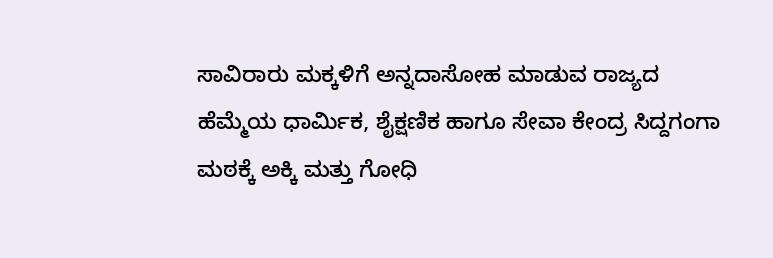ಸಾವಿರಾರು ಮಕ್ಕಳಿಗೆ ಅನ್ನದಾಸೋಹ ಮಾಡುವ ರಾಜ್ಯದ ಹೆಮ್ಮೆಯ ಧಾರ್ಮಿಕ, ಶೈಕ್ಷಣಿಕ ಹಾಗೂ ಸೇವಾ ಕೇಂದ್ರ ಸಿದ್ದಗಂಗಾ ಮಠಕ್ಕೆ ಅಕ್ಕಿ ಮತ್ತು ಗೋಧಿ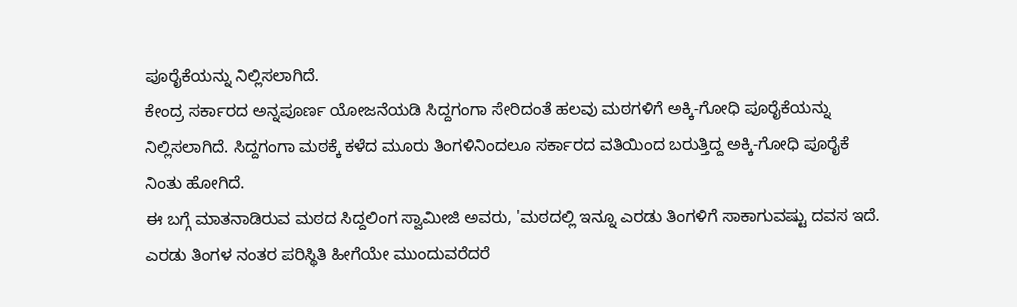ಪೂರೈಕೆಯನ್ನು ನಿಲ್ಲಿಸಲಾಗಿದೆ.
ಕೇಂದ್ರ ಸರ್ಕಾರದ ಅನ್ನಪೂರ್ಣ ಯೋಜನೆಯಡಿ ಸಿದ್ದಗಂಗಾ ಸೇರಿದಂತೆ ಹಲವು ಮಠಗಳಿಗೆ ಅಕ್ಕಿ-ಗೋಧಿ ಪೂರೈಕೆಯನ್ನು ನಿಲ್ಲಿಸಲಾಗಿದೆ. ಸಿದ್ದಗಂಗಾ ಮಠಕ್ಕೆ ಕಳೆದ ಮೂರು ತಿಂಗಳಿನಿಂದಲೂ ಸರ್ಕಾರದ ವತಿಯಿಂದ ಬರುತ್ತಿದ್ದ ಅಕ್ಕಿ-ಗೋಧಿ ಪೂರೈಕೆ ನಿಂತು ಹೋಗಿದೆ.
ಈ ಬಗ್ಗೆ ಮಾತನಾಡಿರುವ ಮಠದ ಸಿದ್ದಲಿಂಗ ಸ್ವಾಮೀಜಿ ಅವರು, 'ಮಠದಲ್ಲಿ ಇನ್ನೂ ಎರಡು ತಿಂಗಳಿಗೆ ಸಾಕಾಗುವಷ್ಟು ದವಸ ಇದೆ. ಎರಡು ತಿಂಗಳ ನಂತರ ಪರಿಸ್ಥಿತಿ ಹೀಗೆಯೇ ಮುಂದುವರೆದರೆ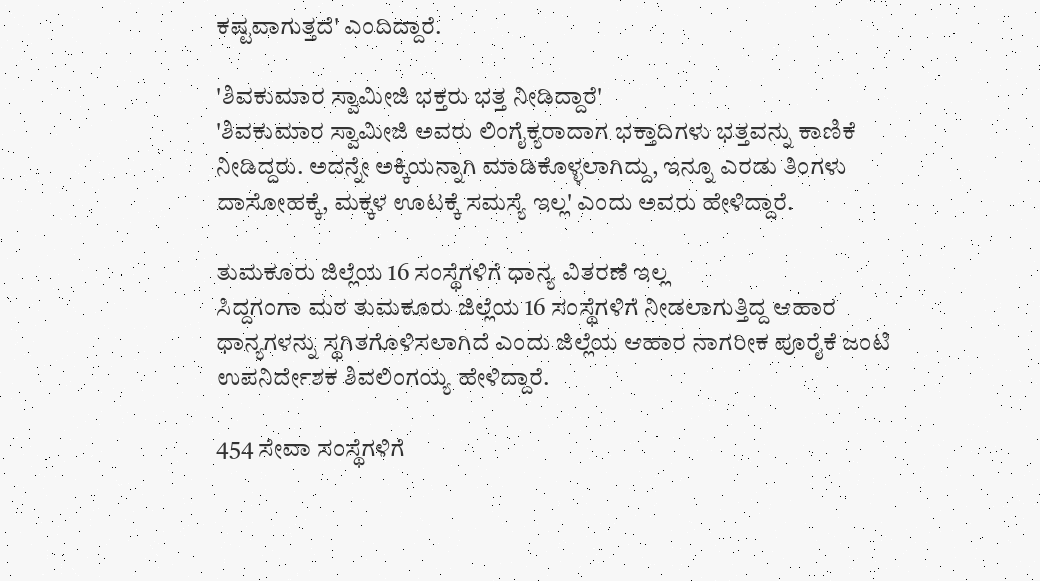ಕಷ್ಟವಾಗುತ್ತದೆ' ಎಂದಿದ್ದಾರೆ.

'ಶಿವಕುಮಾರ ಸ್ವಾಮೀಜಿ ಭಕ್ತರು ಭತ್ತ ನೀಡಿದ್ದಾರೆ'
'ಶಿವಕುಮಾರ ಸ್ವಾಮೀಜಿ ಅವರು ಲಿಂಗೈಕ್ಯರಾದಾಗ ಭಕ್ತಾದಿಗಳು ಭತ್ತವನ್ನು ಕಾಣಿಕೆ ನೀಡಿದ್ದರು. ಅದನ್ನೇ ಅಕ್ಕಿಯನ್ನಾಗಿ ಮಾಡಿಕೊಳ್ಳಲಾಗಿದ್ದು, ಇನ್ನೂ ಎರಡು ತಿಂಗಳು ದಾಸೋಹಕ್ಕೆ, ಮಕ್ಕಳ ಊಟಕ್ಕೆ ಸಮಸ್ಯೆ ಇಲ್ಲ' ಎಂದು ಅವರು ಹೇಳಿದ್ದಾರೆ.

ತುಮಕೂರು ಜಿಲ್ಲೆಯ 16 ಸಂಸ್ಥೆಗಳಿಗೆ ಧಾನ್ಯ ವಿತರಣೆ ಇಲ್ಲ
ಸಿದ್ದಗಂಗಾ ಮಠ ತುಮಕೂರು ಜಿಲ್ಲೆಯ 16 ಸಂಸ್ಥೆಗಳಿಗೆ ನೀಡಲಾಗುತ್ತಿದ್ದ ಆಹಾರ ಧಾನ್ಯಗಳನ್ನು ಸ್ಥಗಿತಗೊಳಿಸಲಾಗಿದೆ ಎಂದು ಜಿಲ್ಲೆಯ ಆಹಾರ ನಾಗರೀಕ ಪೂರೈಕೆ ಜಂಟಿ ಉಪನಿರ್ದೇಶಕ ಶಿವಲಿಂಗಯ್ಯ ಹೇಳಿದ್ದಾರೆ.

454 ಸೇವಾ ಸಂಸ್ಥೆಗಳಿಗೆ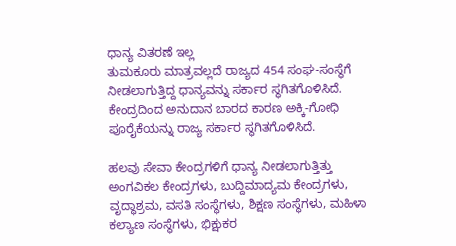ಧಾನ್ಯ ವಿತರಣೆ ಇಲ್ಲ
ತುಮಕೂರು ಮಾತ್ರವಲ್ಲದೆ ರಾಜ್ಯದ 454 ಸಂಘ-ಸಂಸ್ಥೆಗೆ ನೀಡಲಾಗುತ್ತಿದ್ದ ಧಾನ್ಯವನ್ನು ಸರ್ಕಾರ ಸ್ಥಗಿತಗೊಳಿಸಿದೆ. ಕೇಂದ್ರದಿಂದ ಅನುದಾನ ಬಾರದ ಕಾರಣ ಅಕ್ಕಿ-ಗೋಧಿ ಪೂರೈಕೆಯನ್ನು ರಾಜ್ಯ ಸರ್ಕಾರ ಸ್ಥಗಿತಗೊಳಿಸಿದೆ.

ಹಲವು ಸೇವಾ ಕೇಂದ್ರಗಳಿಗೆ ಧಾನ್ಯ ನೀಡಲಾಗುತ್ತಿತ್ತು
ಅಂಗವಿಕಲ ಕೇಂದ್ರಗಳು, ಬುದ್ದಿಮಾದ್ಯಮ ಕೇಂದ್ರಗಳು, ವೃದ್ಧಾಶ್ರಮ, ವಸತಿ ಸಂಸ್ಥೆಗಳು, ಶಿಕ್ಷಣ ಸಂಸ್ಥೆಗಳು, ಮಹಿಳಾ ಕಲ್ಯಾಣ ಸಂಸ್ಥೆಗಳು, ಭಿಕ್ಷುಕರ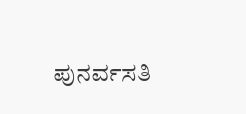ಪುನರ್ವಸತಿ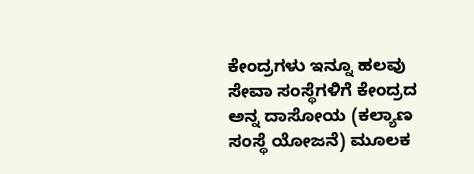ಕೇಂದ್ರಗಳು ಇನ್ನೂ ಹಲವು ಸೇವಾ ಸಂಸ್ಥೆಗಳಿಗೆ ಕೇಂದ್ರದ ಅನ್ನ ದಾಸೋಯ (ಕಲ್ಯಾಣ ಸಂಸ್ಥೆ ಯೋಜನೆ) ಮೂಲಕ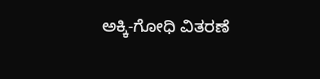ಅಕ್ಕಿ-ಗೋಧಿ ವಿತರಣೆ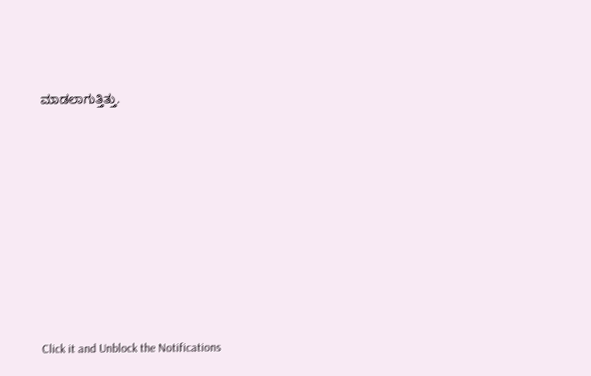ಮಾಡಲಾಗುತ್ತಿತ್ತು.











Click it and Unblock the Notifications